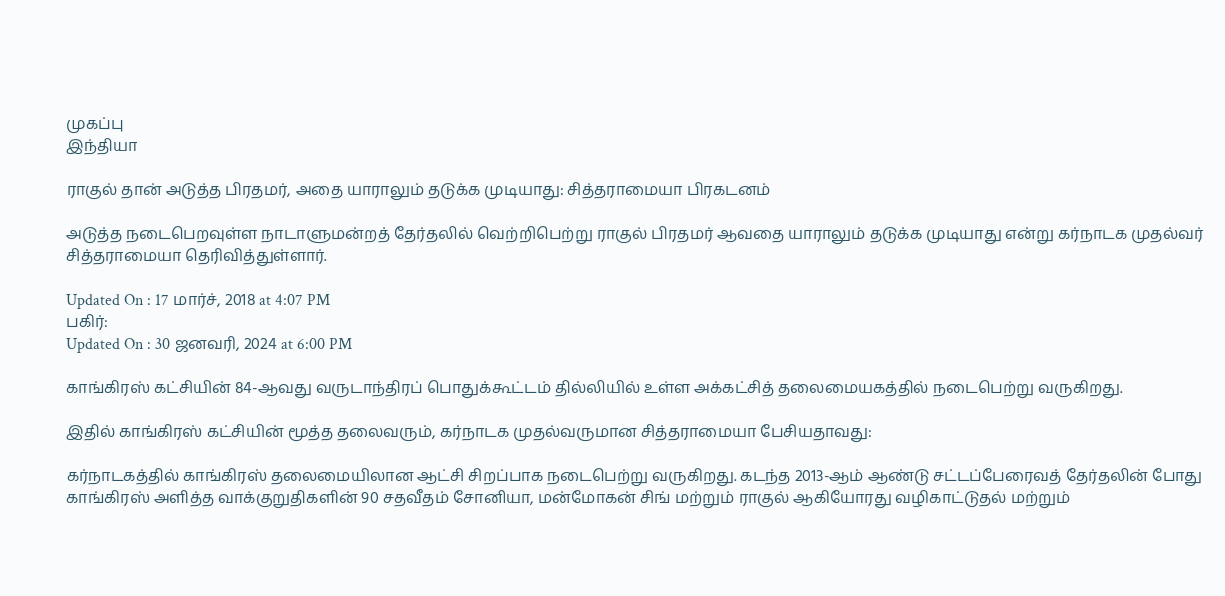முகப்பு
இந்தியா

ராகுல் தான் அடுத்த பிரதமர், அதை யாராலும் தடுக்க முடியாது: சித்தராமையா பிரகடனம்

அடுத்த நடைபெறவுள்ள நாடாளுமன்றத் தேர்தலில் வெற்றிபெற்று ராகுல் பிரதமர் ஆவதை யாராலும் தடுக்க முடியாது என்று கர்நாடக முதல்வர் சித்தராமையா தெரிவித்துள்ளார்.

Updated On : 17 மார்ச், 2018 at 4:07 PM
பகிர்:
Updated On : 30 ஜனவரி, 2024 at 6:00 PM

காங்கிரஸ் கட்சியின் 84-ஆவது வருடாந்திரப் பொதுக்கூட்டம் தில்லியில் உள்ள அக்கட்சித் தலைமையகத்தில் நடைபெற்று வருகிறது.

இதில் காங்கிரஸ் கட்சியின் மூத்த தலைவரும், கர்நாடக முதல்வருமான சித்தராமையா பேசியதாவது:

கர்நாடகத்தில் காங்கிரஸ் தலைமையிலான ஆட்சி சிறப்பாக நடைபெற்று வருகிறது. கடந்த 2013-ஆம் ஆண்டு சட்டப்பேரைவத் தேர்தலின் போது காங்கிரஸ் அளித்த வாக்குறுதிகளின் 90 சதவீதம் சோனியா, மன்மோகன் சிங் மற்றும் ராகுல் ஆகியோரது வழிகாட்டுதல் மற்றும்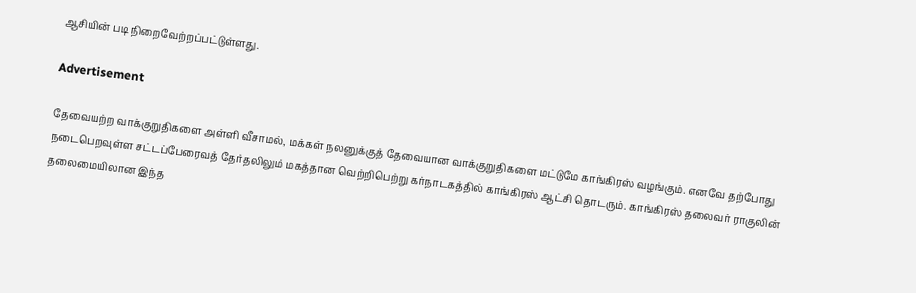ஆசியின் படி நிறைவேற்றப்பட்டுள்ளது.

Advertisement

தேவையற்ற வாக்குறுதிகளை அள்ளி வீசாமல், மக்கள் நலனுக்குத் தேவையான வாக்குறுதிகளை மட்டுமே காங்கிரஸ் வழங்கும். எனவே தற்போது நடைபெறவுள்ள சட்டப்பேரைவத் தேர்தலிலும் மகத்தான வெற்றிபெற்று கர்நாடகத்தில் காங்கிரஸ் ஆட்சி தொடரும். காங்கிரஸ் தலைவர் ராகுலின் தலைமையிலான இந்த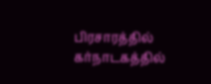பிரசாரத்தில் கர்நாடகத்தில்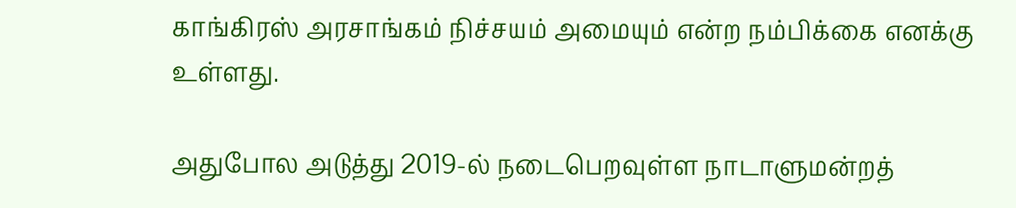காங்கிரஸ் அரசாங்கம் நிச்சயம் அமையும் என்ற நம்பிக்கை எனக்கு உள்ளது.

அதுபோல அடுத்து 2019-ல் நடைபெறவுள்ள நாடாளுமன்றத்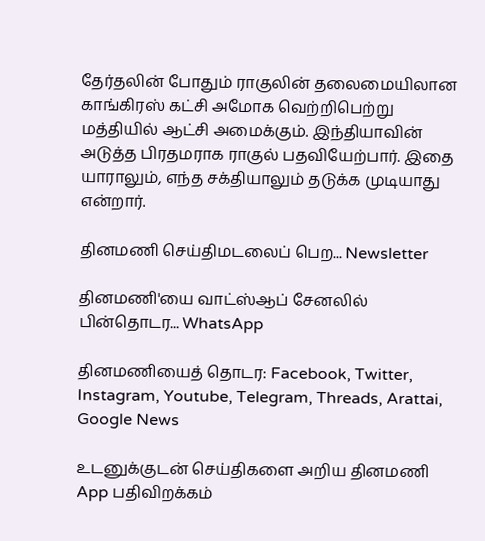தேர்தலின் போதும் ராகுலின் தலைமையிலான காங்கிரஸ் கட்சி அமோக வெற்றிபெற்று மத்தியில் ஆட்சி அமைக்கும். இந்தியாவின் அடுத்த பிரதமராக ராகுல் பதவியேற்பார். இதை யாராலும், எந்த சக்தியாலும் தடுக்க முடியாது என்றார்.

தினமணி செய்திமடலைப் பெற... Newsletter

தினமணி'யை வாட்ஸ்ஆப் சேனலில் பின்தொடர... WhatsApp

தினமணியைத் தொடர: Facebook, Twitter, Instagram, Youtube, Telegram, Threads, Arattai, Google News

உடனுக்குடன் செய்திகளை அறிய தினமணி App பதிவிறக்கம்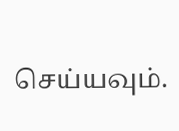செய்யவும்.